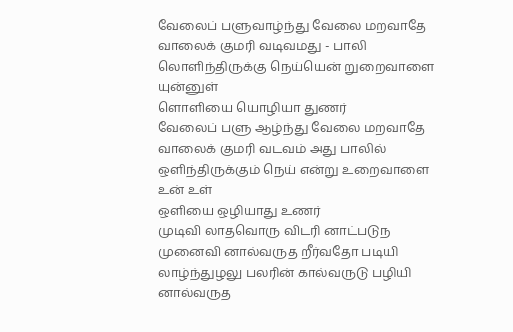வேலைப் பளுவாழ்ந்து வேலை மறவாதே
வாலைக் குமரி வடிவமது - பாலி
லொளிந்திருக்கு நெய்யென் றுறைவாளை யுன்னுள்
ளொளியை யொழியா துணர்
வேலைப் பளு ஆழ்ந்து வேலை மறவாதே
வாலைக் குமரி வடவம் அது பாலில்
ஒளிந்திருக்கும் நெய் என்று உறைவாளை உன் உள்
ஒளியை ஒழியாது உணர்
முடிவி லாதவொரு விடரி னாட்படுந முனைவி னால்வருத றீர்வதோ படியி லாழ்ந்துழலு பலரின் கால்வருடு பழியி னால்வருத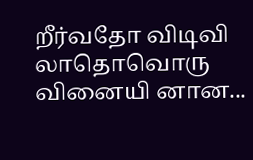றீர்வதோ விடிவி லாதொவொரு வினையி னான...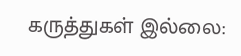கருத்துகள் இல்லை: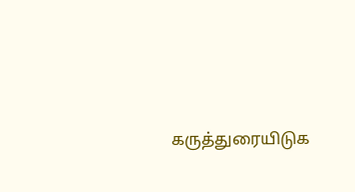கருத்துரையிடுக